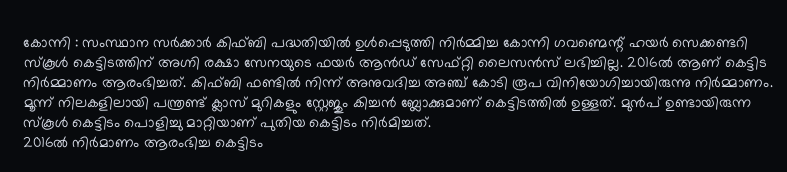കോന്നി : സംസ്ഥാന സർക്കാർ കിഫ്ബി പദ്ധതിയിൽ ഉൾപ്പെടുത്തി നിർമ്മിച്ച കോന്നി ഗവണ്മെന്റ് ഹയർ സെക്കണ്ടറി സ്കൂൾ കെട്ടിടത്തിന് അഗ്നി രക്ഷാ സേനയുടെ ഫയർ ആൻഡ് സേഫ്റ്റി ലൈസൻസ് ലഭിച്ചില്ല. 2016ൽ ആണ് കെട്ടിട നിർമ്മാണം ആരംഭിച്ചത്. കിഫ്ബി ഫണ്ടിൽ നിന്ന് അനുവദിച്ച അഞ്ച് കോടി രൂപ വിനിയോഗിച്ചായിരുന്നു നിർമ്മാണം. മൂന്ന് നിലകളിലായി പന്ത്രണ്ട് ക്ലാസ് മുറികളും സ്റ്റേജും കിച്ചൻ ബ്ലോക്കുമാണ് കെട്ടിടത്തിൽ ഉള്ളത്. മുൻപ് ഉണ്ടായിരുന്ന സ്കൂൾ കെട്ടിടം പൊളിച്ചു മാറ്റിയാണ് പുതിയ കെട്ടിടം നിർമിച്ചത്.
2016ൽ നിർമാണം ആരംഭിച്ച കെട്ടിടം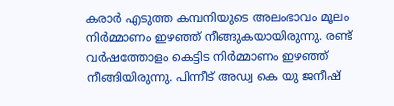കരാർ എടുത്ത കമ്പനിയുടെ അലംഭാവം മൂലം നിർമ്മാണം ഇഴഞ്ഞ് നീങ്ങുകയായിരുന്നു. രണ്ട് വർഷത്തോളം കെട്ടിട നിർമ്മാണം ഇഴഞ്ഞ് നീങ്ങിയിരുന്നു. പിന്നീട് അഡ്വ കെ യു ജനീഷ്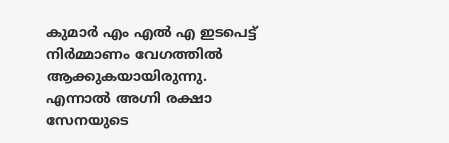കുമാർ എം എൽ എ ഇടപെട്ട് നിർമ്മാണം വേഗത്തിൽ ആക്കുകയായിരുന്നു. എന്നാൽ അഗ്നി രക്ഷാ സേനയുടെ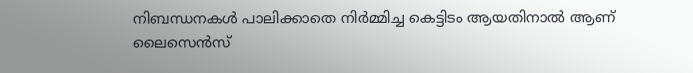നിബന്ധനകൾ പാലിക്കാതെ നിർമ്മിച്ച കെട്ടിടം ആയതിനാൽ ആണ് ലൈസെൻസ്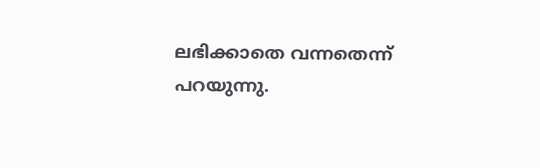ലഭിക്കാതെ വന്നതെന്ന് പറയുന്നു.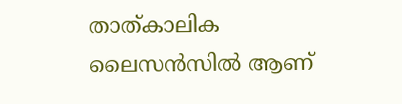താത്കാലിക ലൈസൻസിൽ ആണ്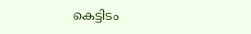കെട്ടിടം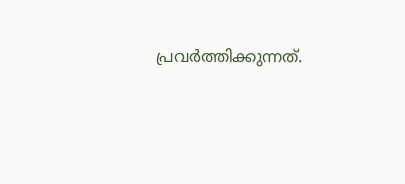പ്രവർത്തിക്കുന്നത്.